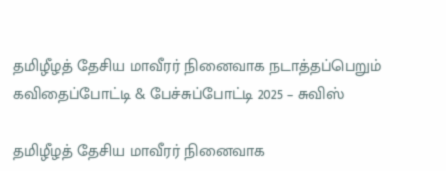தமிழீழத் தேசிய மாவீரர் நினைவாக நடாத்தப்பெறும் கவிதைப்போட்டி & பேச்சுப்போட்டி 2025 – சுவிஸ்

தமிழீழத் தேசிய மாவீரர் நினைவாக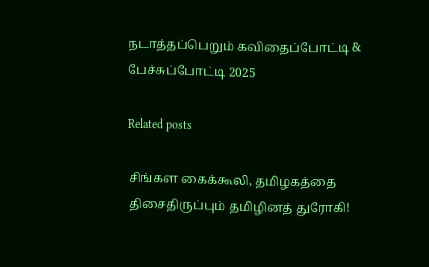நடாத்தப்பெறும் கவிதைப்போட்டி & பேச்சுப்போட்டி 2025

Related posts

சிங்கள கைக்கூலி, தமிழகத்தை திசைதிருப்பும் தமிழினத் துரோகி!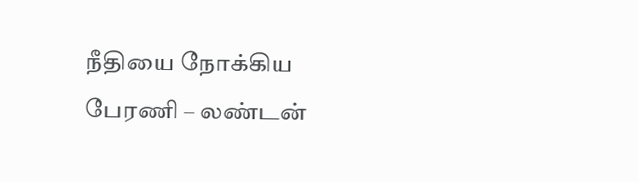நீதியை நோக்கிய பேரணி – லண்டன்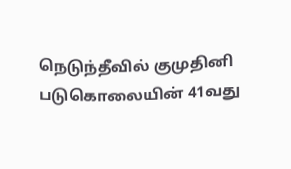நெடுந்தீவில் குமுதினி படுகொலையின் 41வது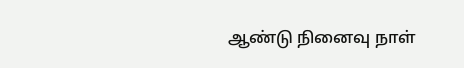ஆண்டு நினைவு நாள்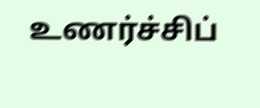உணர்ச்சிப்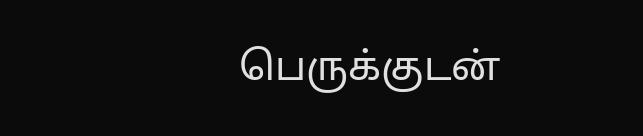பெருக்குடன்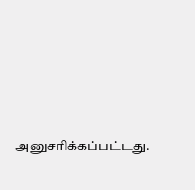அனுசரிக்கப்பட்டது.